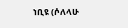ነቢዩ (ሶለላሁ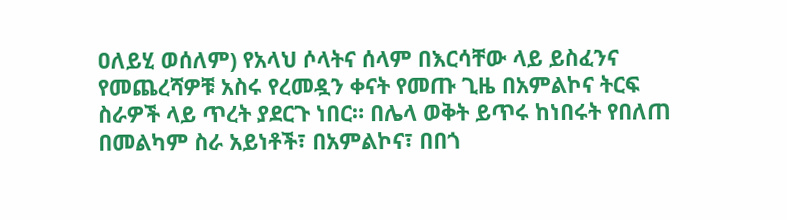ዐለይሂ ወሰለም) የአላህ ሶላትና ሰላም በእርሳቸው ላይ ይስፈንና የመጨረሻዎቹ አስሩ የረመዷን ቀናት የመጡ ጊዜ በአምልኮና ትርፍ ስራዎች ላይ ጥረት ያደርጉ ነበር። በሌላ ወቅት ይጥሩ ከነበሩት የበለጠ በመልካም ስራ አይነቶች፣ በአምልኮና፣ በበጎ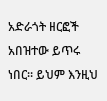አድራጎት ዘርፎች አበዝተው ይጥሩ ነበር። ይህም እንዚህ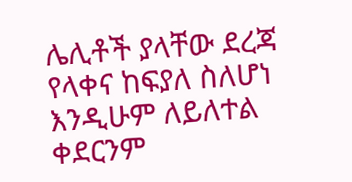ሌሊቶች ያላቸው ደረጃ የላቀና ከፍያለ ስለሆነ እንዲሁም ለይለተል ቀደርንም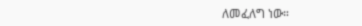ለመፈለግ ነው።